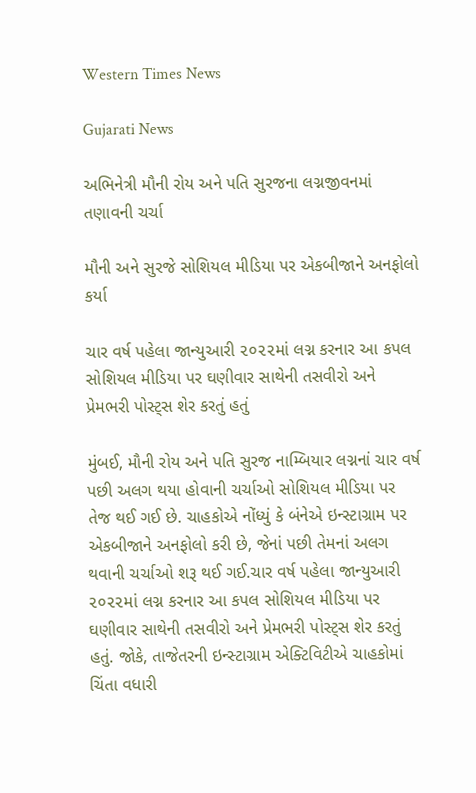Western Times News

Gujarati News

અભિનેત્રી મૌની રોય અને પતિ સુરજના લગ્નજીવનમાં તણાવની ચર્ચા

મૌની અને સુરજે સોશિયલ મીડિયા પર એકબીજાને અનફોલો કર્યા

ચાર વર્ષ પહેલા જાન્યુઆરી ૨૦૨૨માં લગ્ન કરનાર આ કપલ સોશિયલ મીડિયા પર ઘણીવાર સાથેની તસવીરો અને પ્રેમભરી પોસ્ટ્‌સ શેર કરતું હતું

મુંબઈ, મૌની રોય અને પતિ સુરજ નામ્બિયાર લગ્નનાં ચાર વર્ષ પછી અલગ થયા હોવાની ચર્ચાઓ સોશિયલ મીડિયા પર તેજ થઈ ગઈ છે. ચાહકોએ નોંધ્યું કે બંનેએ ઇન્સ્ટાગ્રામ પર એકબીજાને અનફોલો કરી છે, જેનાં પછી તેમનાં અલગ થવાની ચર્ચાઓ શરૂ થઈ ગઈ.ચાર વર્ષ પહેલા જાન્યુઆરી ૨૦૨૨માં લગ્ન કરનાર આ કપલ સોશિયલ મીડિયા પર ઘણીવાર સાથેની તસવીરો અને પ્રેમભરી પોસ્ટ્‌સ શેર કરતું હતું. જોકે, તાજેતરની ઇન્સ્ટાગ્રામ એક્ટિવિટીએ ચાહકોમાં ચિંતા વધારી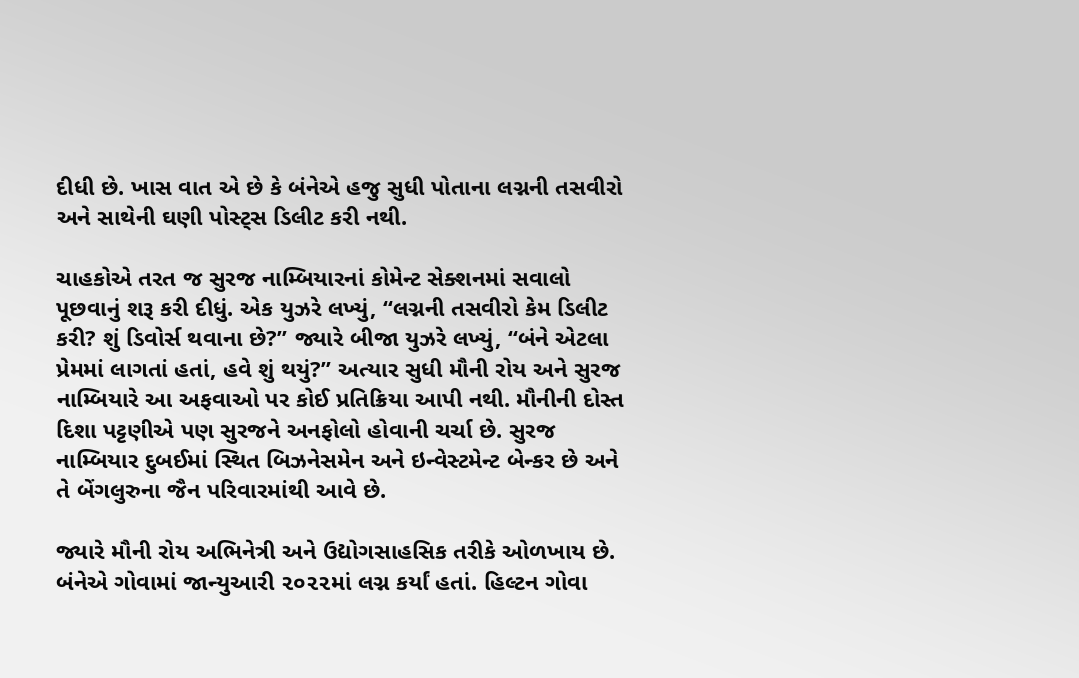દીધી છે. ખાસ વાત એ છે કે બંનેએ હજુ સુધી પોતાના લગ્નની તસવીરો અને સાથેની ઘણી પોસ્ટ્‌સ ડિલીટ કરી નથી.

ચાહકોએ તરત જ સુરજ નામ્બિયારનાં કોમેન્ટ સેક્શનમાં સવાલો પૂછવાનું શરૂ કરી દીધું. એક યુઝરે લખ્યું, “લગ્નની તસવીરો કેમ ડિલીટ કરી? શું ડિવોર્સ થવાના છે?” જ્યારે બીજા યુઝરે લખ્યું, “બંને એટલા પ્રેમમાં લાગતાં હતાં, હવે શું થયું?” અત્યાર સુધી મૌની રોય અને સુરજ નામ્બિયારે આ અફવાઓ પર કોઈ પ્રતિક્રિયા આપી નથી. મૌનીની દોસ્ત દિશા પટ્ટણીએ પણ સુરજને અનફોલો હોવાની ચર્ચા છે. સુરજ નામ્બિયાર દુબઈમાં સ્થિત બિઝનેસમેન અને ઇન્વેસ્ટમેન્ટ બેન્કર છે અને તે બેંગલુરુના જૈન પરિવારમાંથી આવે છે.

જ્યારે મૌની રોય અભિનેત્રી અને ઉદ્યોગસાહસિક તરીકે ઓળખાય છે. બંનેએ ગોવામાં જાન્યુઆરી ૨૦૨૨માં લગ્ન કર્યાં હતાં. હિલ્ટન ગોવા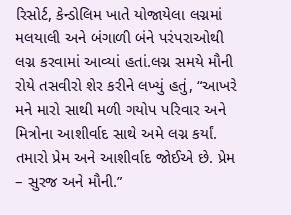રિસોર્ટ, કેન્ડોલિમ ખાતે યોજાયેલા લગ્નમાં મલયાલી અને બંગાળી બંને પરંપરાઓથી લગ્ન કરવામાં આવ્યાં હતાં.લગ્ન સમયે મૌની રોયે તસવીરો શેર કરીને લખ્યું હતું, “આખરે મને મારો સાથી મળી ગયોપ પરિવાર અને મિત્રોના આશીર્વાદ સાથે અમે લગ્ન કર્યાં. તમારો પ્રેમ અને આશીર્વાદ જોઈએ છે. પ્રેમ – સુરજ અને મૌની.”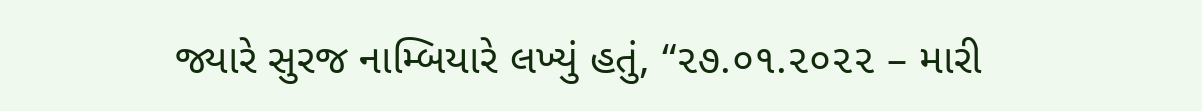જ્યારે સુરજ નામ્બિયારે લખ્યું હતું, “૨૭.૦૧.૨૦૨૨ – મારી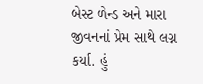બેસ્ટ ળેન્ડ અને મારા જીવનનાં પ્રેમ સાથે લગ્ન કર્યા. હું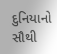દુનિયાનો સૌથી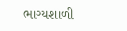ભાગ્યશાળી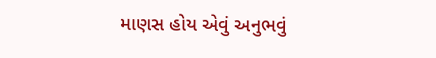માણસ હોય એવું અનુભવું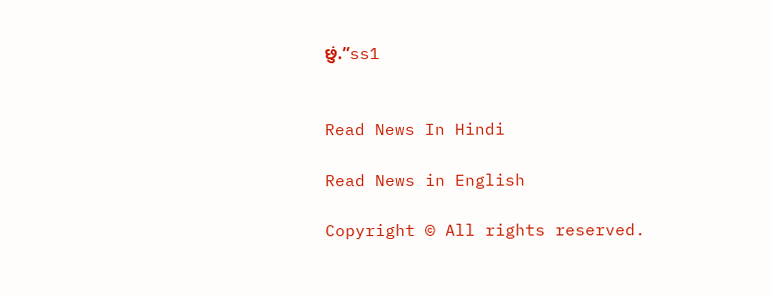છું.”ss1


Read News In Hindi

Read News in English

Copyright © All rights reserved.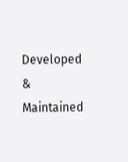Developed & Maintained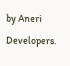by Aneri Developers.